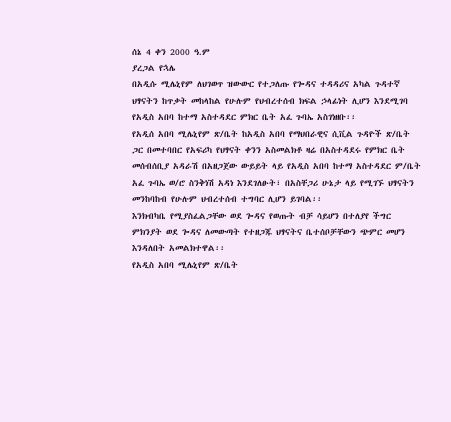ሰኔ 4 ቀን 2000 ዓ.ም
ያረጋል የኋሌ
በአዲሱ ሚሌኒየም ለህገወጥ ዝውውር የተጋለጡ የጐዳና ተዳዳሪና አካል ጉዳተኛ ህፃናትን ከጥቃት መከላከል የሁሉም የህብረተሰብ ክፍል ኃላፊነት ሊሆን እንደሚገባ የአዲስ አበባ ከተማ አስተዳደር ምክር ቤት አፈ ጉባኤ አስገነዘቡ፡፡
የአዲሰ አበባ ሚሌኒየም ጽ/ቤት ከአዲስ አበባ የማህበራዊና ሲቪል ጉዳዮች ጽ/ቤት ጋር በመተባበር የአፍሪካ የህፃናት ቀንን አስመልክቶ ዛሬ በአስተዳደሩ የምክር ቤት መሰብሰቢያ አዳራሽ በአዘጋጀው ውይይት ላይ የአዲስ አበባ ከተማ አስተዳደር ም/ቤት አፈ ጉባኤ ወ/ሮ ስንቅነሽ አዳነ እንደገለፁት፣ በአስቸጋሪ ሁኔታ ላይ የሚገኙ ህፃናትን መንከባከብ የሁሉም ህብረተሰብ ተግባር ሊሆን ይገባል፡፡
እንክብካቤ የሚያስፈልጋቸው ወደ ጐዳና የወጡት ብቻ ሳይሆን በተለያየ ችግር ምክንያት ወደ ጐዳና ለመውጣት የተዘጋጁ ህፃናትና ቤተሰቦቻቸውን ጭምር መሆን እንዳለበት አመልክተዋል፡፡
የአዲስ አበባ ሚሌኒየም ጽ/ቤት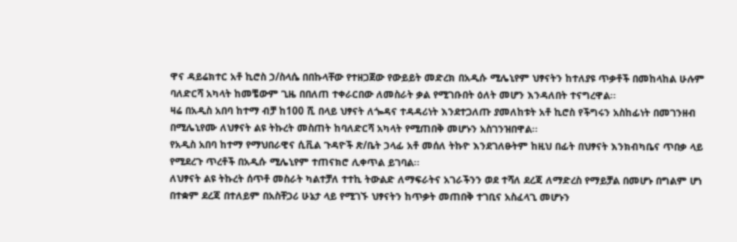ዋና ዳይሬክተር አቶ ኪሮስ ኃ/ስላሴ በበኩላቸው የተዘጋጀው የውይይት መድረክ በአዲሱ ሚሌኒየም ህፃናትን ከተለያዩ ጥቃቶች በመከላከል ሁሉም ባለድርሻ አካላት ከመቼውም ጊዜ በበለጠ ተቀራርበው ለመስራት ቃል የሚገቡበት ዕለት መሆን እንዳለበት ተናግረዋል፡፡
ዛሬ በአዲስ አበባ ከተማ ብቻ ከ100 ሺ በላይ ህፃናት ለጐዳና ተዳዳሪነት እንደተጋለጡ ያመለከቱት አቶ ኪሮስ የችግሩን አስከፊነት በመገንዘብ በሚሌኒየሙ ለህፃናት ልዩ ትኩረት መስጠት ከባለድርሻ አካላት የሚጠበቅ መሆኑን አስገንዝበዋል፡፡
የአዲስ አበባ ከተማ የማህበራዊና ሲቪል ጉዳዮች ጽ/ቤት ኃላፊ አቶ መሰለ ትኩዮ እንደገለፁትም ከዚህ በፊት በህፃናት እንክብካቤና ጥበቃ ላይ የሚደረጉ ጥረቶች በአዲሱ ሚሌኒየም ተጠናክሮ ሊቀጥል ይገባል፡፡
ለህፃናት ልዩ ትኩረት ሰጥቶ መስራት ካልተቻለ ተተኪ ትውልድ ለማፍራትና አገራችንን ወደ ተሻለ ደረጃ ለማድረስ የማይቻል በመሆኑ በግልም ሆነ በተቋም ደረጃ በተለይም በአስቸጋሪ ሁኔታ ላይ የሚገኙ ህፃናትን ከጥቃት መጠበቅ ተገቢና አስፈላጊ መሆኑን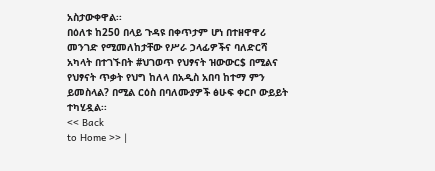አስታውቀዋል፡፡
በዕለቱ ከ250 በላይ ጉዳዩ በቀጥታም ሆነ በተዘዋዋሪ መንገድ የሚመለከታቸው የሥራ ኃላፊዎችና ባለድርሻ አካላት በተገኙበት #ህገወጥ የህፃናት ዝውውር$ በሚልና የህፃናት ጥቃት የህግ ከለላ በአዲስ አበባ ከተማ ምን ይመስላል? በሚል ርዕስ በባለሙያዎች ፅሁፍ ቀርቦ ውይይት ተካሂዷል፡፡
<< Back
to Home >> |